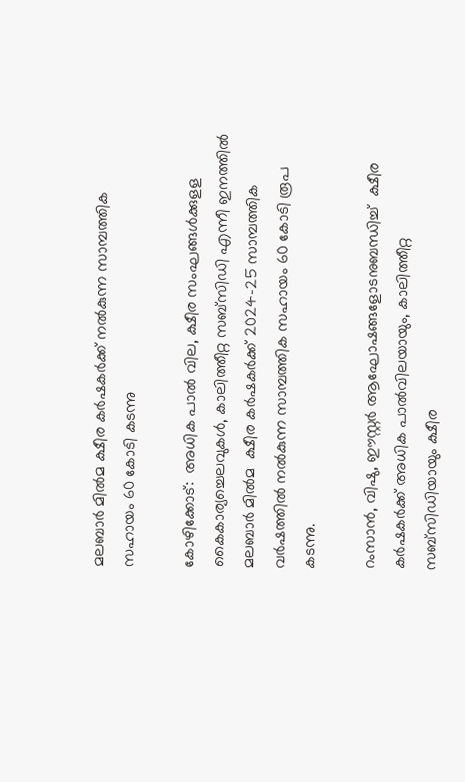മലബാര്‍ മില്‍മ ക്ഷീര കര്‍ഷകര്‍ക്ക് നല്‍കുന്ന സാമ്പത്തിക സഹായം 60 കോടി കടന്നു

കോഴിക്കോട്:  അധിക പാല്‍ വില, ക്ഷീര സംഘങ്ങള്‍ക്കുളള കൈകാര്യച്ചെലവുകള്‍, കാലിത്തീറ്റ സബ്സിഡി എന്നീ ഇനത്തില്‍ മലബാര്‍ മില്‍മ  ക്ഷീര കര്‍ഷകര്‍ക്ക് 2024-25 സാമ്പത്തിക വര്‍ഷത്തില്‍ നല്‍കുന്ന സാമ്പത്തിക സഹായം 60 കോടി രൂപ കടന്നു.

റംസാന്‍, വിഷു, ഈസ്റ്റര്‍ ആഘോഷങ്ങളോടനുബന്ധിച്ച്  ക്ഷീര കര്‍ഷകര്‍ക്ക് അധിക പാല്‍വിലയായും, കാലിത്തീറ്റ സബ്സിഡിയായും ക്ഷീര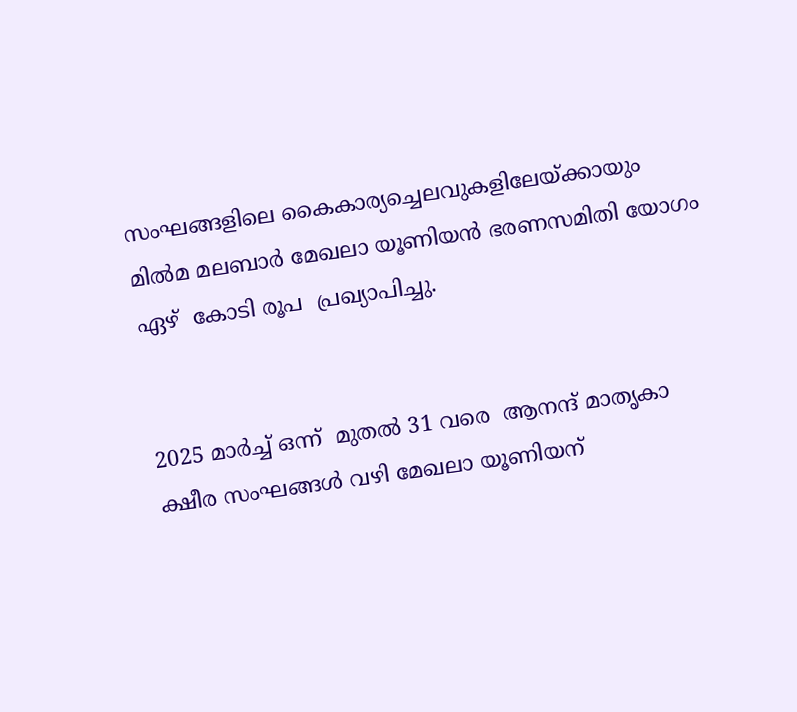സംഘങ്ങളിലെ കൈകാര്യച്ചെലവുകളിലേയ്ക്കായും മില്‍മ മലബാര്‍ മേഖലാ യൂണിയന്‍ ഭരണസമിതി യോഗം ഏഴ്  കോടി രൂപ  പ്രഖ്യാപിച്ചു.


2025 മാര്‍ച്ച് ഒന്ന്  മുതല്‍ 31 വരെ  ആനന്ദ് മാതൃകാ ക്ഷീര സംഘങ്ങള്‍ വഴി മേഖലാ യൂണിയന്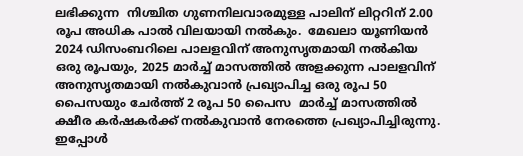ലഭിക്കുന്ന  നിശ്ചിത ഗുണനിലവാരമുള്ള പാലിന് ലിറ്ററിന് 2.00 രൂപ അധിക പാല്‍ വിലയായി നല്‍കും.  മേഖലാ യൂണിയന്‍ 2024 ഡിസംബറിലെ പാലളവിന് അനുസൃതമായി നല്‍കിയ ഒരു രൂപയും, 2025 മാര്‍ച്ച് മാസത്തില്‍ അളക്കുന്ന പാലളവിന് അനുസൃതമായി നല്‍കുവാന്‍ പ്രഖ്യാപിച്ച ഒരു രൂപ 50 പൈസയും ചേര്‍ത്ത് 2 രൂപ 50 പൈസ  മാര്‍ച്ച് മാസത്തില്‍ ക്ഷീര കര്‍ഷകര്‍ക്ക് നല്‍കുവാന്‍ നേരത്തെ പ്രഖ്യാപിച്ചിരുന്നു. ഇപ്പോള്‍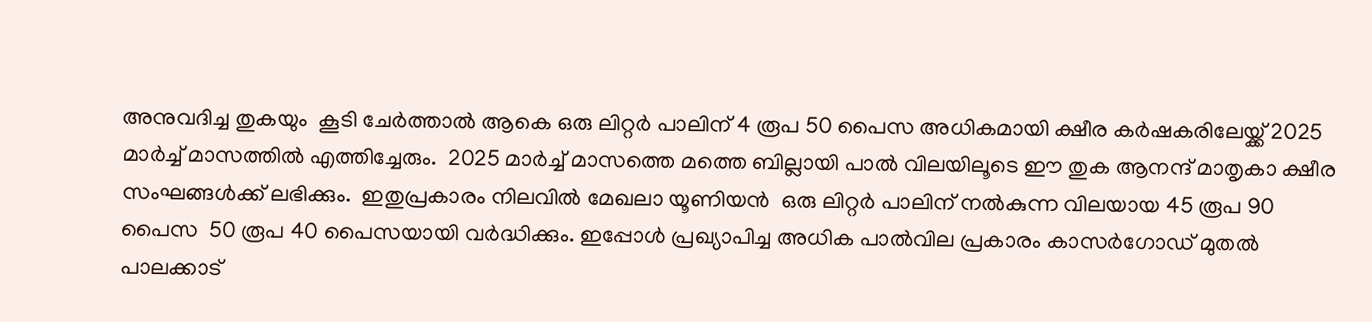അനുവദിച്ച തുകയും  കൂടി ചേര്‍ത്താല്‍ ആകെ ഒരു ലിറ്റര്‍ പാലിന് 4 രൂപ 50 പൈസ അധികമായി ക്ഷീര കര്‍ഷകരിലേയ്ക്ക് 2025 മാര്‍ച്ച് മാസത്തില്‍ എത്തിച്ചേരും.  2025 മാര്‍ച്ച് മാസത്തെ മത്തെ ബില്ലായി പാല്‍ വിലയിലൂടെ ഈ തുക ആനന്ദ് മാതൃകാ ക്ഷീര സംഘങ്ങള്‍ക്ക് ലഭിക്കും.  ഇതുപ്രകാരം നിലവില്‍ മേഖലാ യൂണിയന്‍  ഒരു ലിറ്റര്‍ പാലിന് നല്‍കുന്ന വിലയായ 45 രൂപ 90 പൈസ  50 രൂപ 40 പൈസയായി വര്‍ദ്ധിക്കും. ഇപ്പോള്‍ പ്രഖ്യാപിച്ച അധിക പാല്‍വില പ്രകാരം കാസര്‍ഗോഡ് മുതല്‍ പാലക്കാട്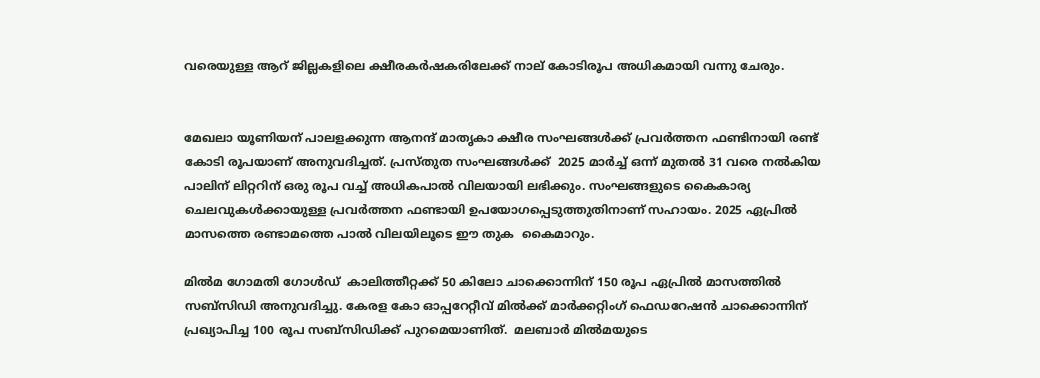വരെയുള്ള ആറ് ജില്ലകളിലെ ക്ഷീരകര്‍ഷകരിലേക്ക് നാല് കോടിരൂപ അധികമായി വന്നു ചേരും.


മേഖലാ യൂണിയന് പാലളക്കുന്ന ആനന്ദ് മാതൃകാ ക്ഷീര സംഘങ്ങള്‍ക്ക് പ്രവര്‍ത്തന ഫണ്ടിനായി രണ്ട് കോടി രൂപയാണ് അനുവദിച്ചത്. പ്രസ്തുത സംഘങ്ങള്‍ക്ക്  2025 മാര്‍ച്ച് ഒന്ന് മുതല്‍ 31 വരെ നല്‍കിയ പാലിന് ലിറ്ററിന് ഒരു രൂപ വച്ച് അധികപാല്‍ വിലയായി ലഭിക്കും. സംഘങ്ങളുടെ കൈകാര്യ ചെലവുകള്‍ക്കായുള്ള പ്രവര്‍ത്തന ഫണ്ടായി ഉപയോഗപ്പെടുത്തുതിനാണ് സഹായം. 2025 ഏപ്രില്‍ മാസത്തെ രണ്ടാമത്തെ പാല്‍ വിലയിലൂടെ ഈ തുക  കൈമാറും.

മില്‍മ ഗോമതി ഗോള്‍ഡ്  കാലിത്തീറ്റക്ക് 50 കിലോ ചാക്കൊന്നിന് 150 രൂപ ഏപ്രില്‍ മാസത്തില്‍ സബ്‌സിഡി അനുവദിച്ചു. കേരള കോ ഓപ്പറേറ്റീവ് മില്‍ക്ക് മാര്‍ക്കറ്റിംഗ് ഫെഡറേഷന്‍ ചാക്കൊന്നിന് പ്രഖ്യാപിച്ച 100 രൂപ സബ്‌സിഡിക്ക് പുറമെയാണിത്.  മലബാര്‍ മില്‍മയുടെ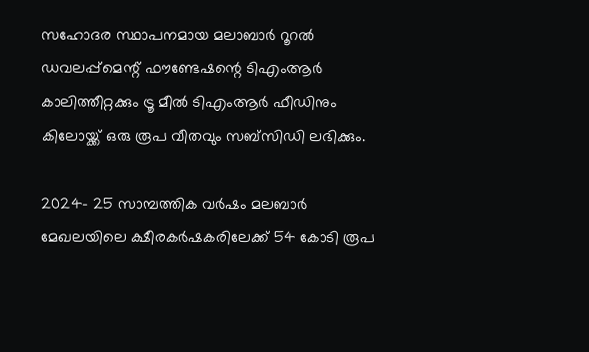സഹോദര സ്ഥാപനമായ മലാബാര്‍ റൂറല്‍ ഡവലപ്പ്‌മെന്റ് ഫൗണ്ടേഷന്റെ ടിഎംആര്‍ കാലിത്തീറ്റക്കും ട്രൂ മീല്‍ ടിഎംആര്‍ ഫീഡിനും കിലോയ്ക്ക് ഒരു രൂപ വീതവും സബ്‌സിഡി ലഭിക്കും.

2024- 25 സാമ്പത്തിക വര്‍ഷം മലബാര്‍ മേഖലയിലെ ക്ഷീരകര്‍ഷകരിലേക്ക് 54 കോടി രൂപ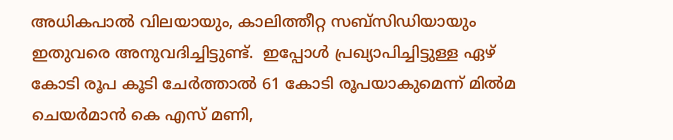അധികപാല്‍ വിലയായും, കാലിത്തീറ്റ സബ്‌സിഡിയായും ഇതുവരെ അനുവദിച്ചിട്ടുണ്ട്.  ഇപ്പോള്‍ പ്രഖ്യാപിച്ചിട്ടുള്ള ഏഴ് കോടി രൂപ കൂടി ചേര്‍ത്താല്‍ 61 കോടി രൂപയാകുമെന്ന് മില്‍മ ചെയര്‍മാന്‍ കെ എസ് മണി,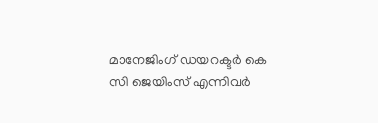മാനേജിംഗ് ഡയറക്ടര്‍ കെ സി ജെയിംസ് എന്നിവര്‍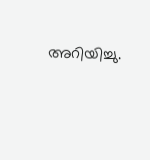അറിയിച്ചു.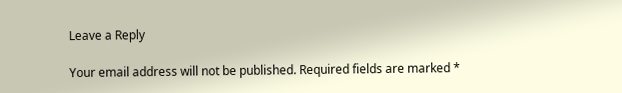Leave a Reply

Your email address will not be published. Required fields are marked *